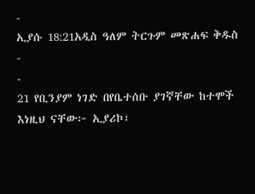-
ኢያሱ 18:21አዲስ ዓለም ትርጉም መጽሐፍ ቅዱስ
-
-
21 የቢንያም ነገድ በየቤተሰቡ ያገኛቸው ከተሞች እነዚህ ናቸው፦ ኢያሪኮ፣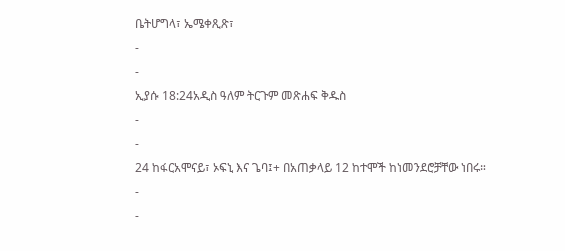ቤትሆግላ፣ ኤሜቀጺጽ፣
-
-
ኢያሱ 18:24አዲስ ዓለም ትርጉም መጽሐፍ ቅዱስ
-
-
24 ከፋርአሞናይ፣ ኦፍኒ እና ጌባ፤+ በአጠቃላይ 12 ከተሞች ከነመንደሮቻቸው ነበሩ።
-
-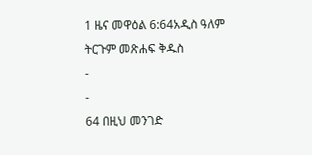1 ዜና መዋዕል 6:64አዲስ ዓለም ትርጉም መጽሐፍ ቅዱስ
-
-
64 በዚህ መንገድ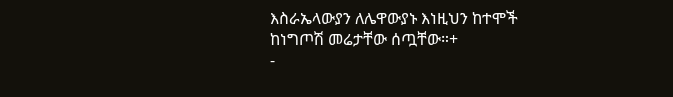እስራኤላውያን ለሌዋውያኑ እነዚህን ከተሞች ከነግጦሽ መሬታቸው ሰጧቸው።+
-